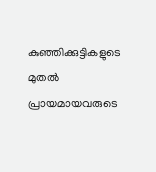കുഞ്ഞിക്കുട്ടികളുടെ മുതൽ പ്രായമായവരുടെ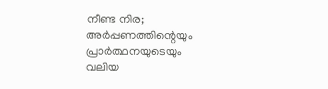നീണ്ട നിര; അർപ്പണത്തിന്റെയും പ്രാർത്ഥനയുടെയും വലിയ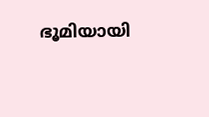ഭൂമിയായി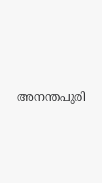അനന്തപുരി